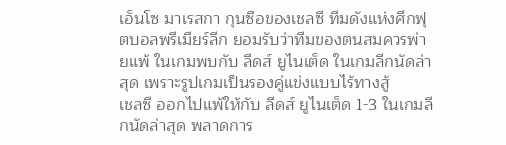เอ็นโซ มาเรสกา กุนซือของเชลซี ทีมดังแห่งศึกฟุตบอลพรีเมียร์ลีก ยอมรับว่าทีมของตนสมควรพ่ายแพ้ ในเกมพบกับ ลีดส์ ยูไนเต็ด ในเกมลีกนัดล่าสุด เพราะรูปเกมเป็นรองคู่แข่งแบบไร้ทางสู้
เชลซี ออกไปแพ้ให้กับ ลีดส์ ยูไนเต็ด 1-3 ในเกมลีกนัดล่าสุด พลาดการ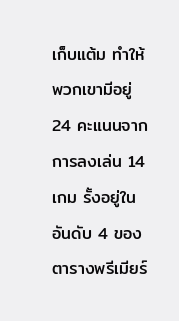เก็บแต้ม ทำให้พวกเขามีอยู่ 24 คะแนนจากการลงเล่น 14 เกม รั้งอยู่ในอันดับ 4 ของตารางพรีเมียร์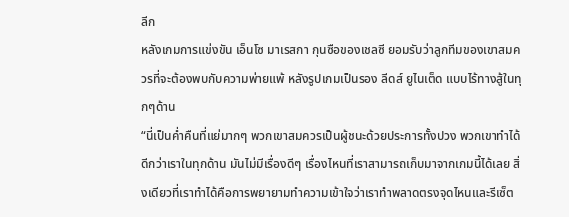ลีก
หลังเกมการแข่งขัน เอ็นโซ มาเรสกา กุนซือของเชลซี ยอมรับว่าลูกทีมของเขาสมควรที่จะต้องพบกับความพ่ายแพ้ หลังรูปเกมเป็นรอง ลีดส์ ยูไนเต็ด แบบไร้ทางสู้ในทุกๆด้าน
“นี่เป็นค่ำคืนที่แย่มากๆ พวกเขาสมควรเป็นผู้ชนะด้วยประการทั้งปวง พวกเขาทำได้ดีกว่าเราในทุกด้าน มันไม่มีเรื่องดีๆ เรื่องไหนที่เราสามารถเก็บมาจากเกมนี้ได้เลย สิ่งเดียวที่เราทำได้คือการพยายามทำความเข้าใจว่าเราทำพลาดตรงจุดไหนและรีเซ็ต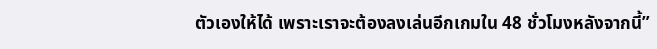ตัวเองให้ได้ เพราะเราจะต้องลงเล่นอีกเกมใน 48 ชั่วโมงหลังจากนี้”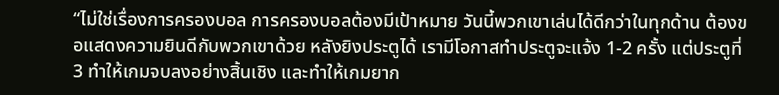“ไม่ใช่เรื่องการครองบอล การครองบอลต้องมีเป้าหมาย วันนี้พวกเขาเล่นได้ดีกว่าในทุกด้าน ต้องขอแสดงความยินดีกับพวกเขาด้วย หลังยิงประตูได้ เรามีโอกาสทำประตูจะแจ้ง 1-2 ครั้ง แต่ประตูที่ 3 ทำให้เกมจบลงอย่างสิ้นเชิง และทำให้เกมยาก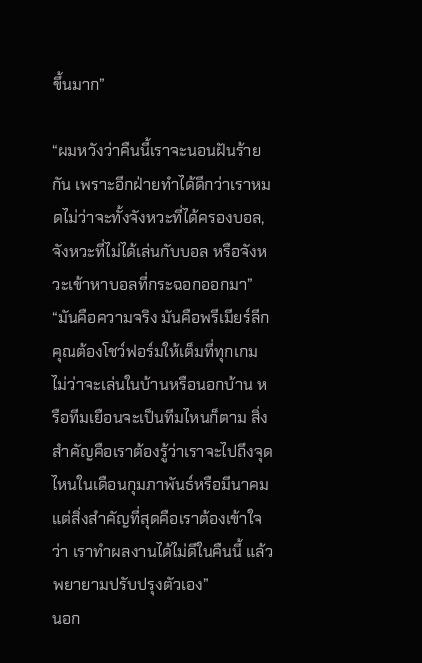ขึ้นมาก”

“ผมหวังว่าคืนนี้เราจะนอนฝันร้ายกัน เพราะอีกฝ่ายทำได้ดีกว่าเราหมดไม่ว่าจะทั้งจังหวะที่ได้ครองบอล, จังหวะที่ไม่ได้เล่นกับบอล หรือจังหวะเข้าหาบอลที่กระฉอกออกมา”
“มันคือความจริง มันคือพรีเมียร์ลีก คุณต้องโชว์ฟอร์มให้เต็มที่ทุกเกม ไม่ว่าจะเล่นในบ้านหรือนอกบ้าน หรือทีมเยือนจะเป็นทีมไหนก็ตาม สิ่งสำคัญคือเราต้องรู้ว่าเราจะไปถึงจุดไหนในเดือนกุมภาพันธ์หรือมีนาคม แต่สิ่งสำคัญที่สุดคือเราต้องเข้าใจว่า เราทำผลงานได้ไม่ดีในคืนนี้ แล้วพยายามปรับปรุงตัวเอง”
นอก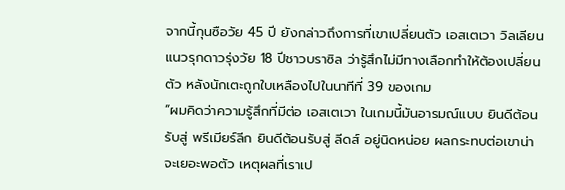จากนี้กุนซือวัย 45 ปี ยังกล่าวถึงการที่เขาเปลี่ยนตัว เอสเตเวา วิลเลียน แนวรุกดาวรุ่งวัย 18 ปีชาวบราซิล ว่ารู้สึกไม่มีทางเลือกทำให้ต้องเปลี่ยนตัว หลังนักเตะถูกใบเหลืองไปในนาทีที่ 39 ของเกม
“ผมคิดว่าความรู้สึกที่มีต่อ เอสเตเวา ในเกมนี้มันอารมณ์แบบ ยินดีต้อนรับสู่ พรีเมียร์ลีก ยินดีต้อนรับสู่ ลีดส์ อยู่นิดหน่อย ผลกระทบต่อเขาน่าจะเยอะพอตัว เหตุผลที่เราเป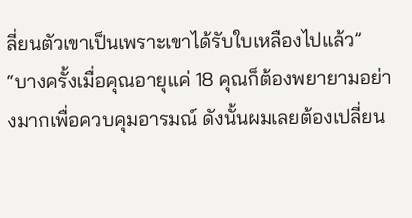ลี่ยนตัวเขาเป็นเพราะเขาได้รับใบเหลืองไปแล้ว”
“บางครั้งเมื่อคุณอายุแค่ 18 คุณก็ต้องพยายามอย่างมากเพื่อควบคุมอารมณ์ ดังนั้นผมเลยต้องเปลี่ยน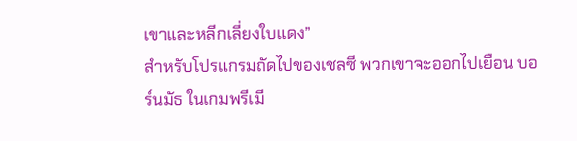เขาและหลีกเลี่ยงใบแดง”
สำหรับโปรแกรมถัดไปของเชลซี พวกเขาจะออกไปเยือน บอร์นมัธ ในเกมพรีเมี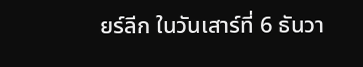ยร์ลีก ในวันเสาร์ที่ 6 ธันวา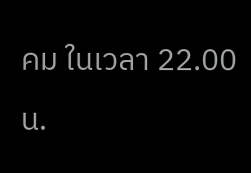คม ในเวลา 22.00 น.